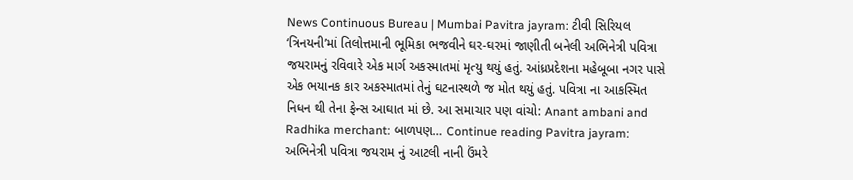News Continuous Bureau | Mumbai Pavitra jayram: ટીવી સિરિયલ ‘ત્રિનયની’માં તિલોત્તમાની ભૂમિકા ભજવીને ઘર-ઘરમાં જાણીતી બનેલી અભિનેત્રી પવિત્રા જયરામનું રવિવારે એક માર્ગ અકસ્માતમાં મૃત્યુ થયું હતું. આંધ્રપ્રદેશના મહેબૂબા નગર પાસે એક ભયાનક કાર અકસ્માતમાં તેનું ઘટનાસ્થળે જ મોત થયું હતું. પવિત્રા ના આકસ્મિત નિધન થી તેના ફેન્સ આઘાત માં છે. આ સમાચાર પણ વાંચો: Anant ambani and Radhika merchant: બાળપણ… Continue reading Pavitra jayram: અભિનેત્રી પવિત્રા જયરામ નું આટલી નાની ઉંમરે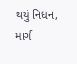થયું નિધન, માર્ગ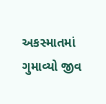અકસ્માતમાં ગુમાવ્યો જીવ